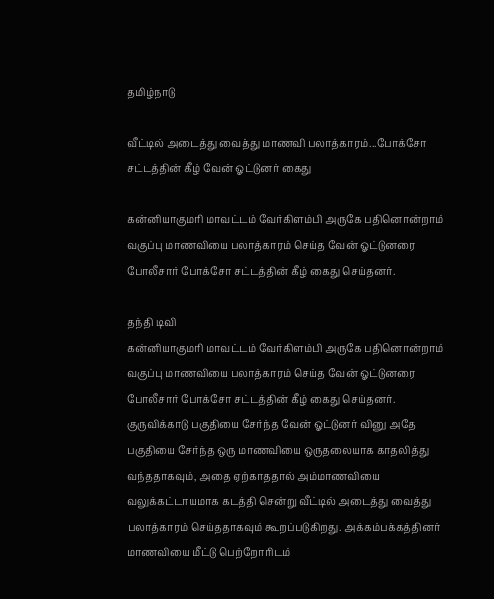தமிழ்நாடு

வீட்டில் அடைத்து வைத்து மாணவி பலாத்காரம்...போக்சோ சட்டத்தின் கீழ் வேன் ஓட்டுனர் கைது

கன்னியாகுமரி மாவட்டம் வேர்கிளம்பி அருகே பதினொன்றாம் வகுப்பு மாணவியை பலாத்காரம் செய்த வேன் ஓட்டுனரை போலீசார் போக்சோ சட்டத்தின் கீழ் கைது செய்தனர்.

தந்தி டிவி
கன்னியாகுமரி மாவட்டம் வேர்கிளம்பி அருகே பதினொன்றாம் வகுப்பு மாணவியை பலாத்காரம் செய்த வேன் ஓட்டுனரை போலீசார் போக்சோ சட்டத்தின் கீழ் கைது செய்தனர். குருவிக்காடு பகுதியை சேர்ந்த வேன் ஓட்டுனர் வினு அதே பகுதியை சேர்ந்த ஒரு மாணவியை ஒருதலையாக காதலித்து வந்ததாகவும், அதை ஏற்காததால் அம்மாணவியை வலுக்கட்டாயமாக கடத்தி சென்று வீட்டில் அடைத்து வைத்து பலாத்காரம் செய்ததாகவும் கூறப்படுகிறது. அக்கம்பக்கத்தினர் மாணவியை மீட்டு பெற்றோரிடம்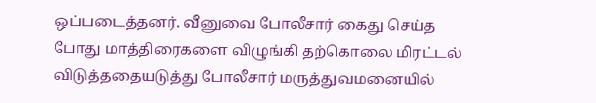ஒப்படைத்தனர். வீனுவை போலீசார் கைது செய்த போது மாத்திரைகளை விழுங்கி தற்கொலை மிரட்டல் விடுத்ததையடுத்து போலீசார் மருத்துவமனையில்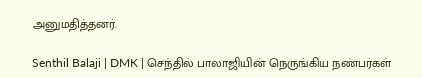அனுமதித்தனர்.

Senthil Balaji | DMK | செந்தில் பாலாஜியின் நெருங்கிய நண்பர்கள்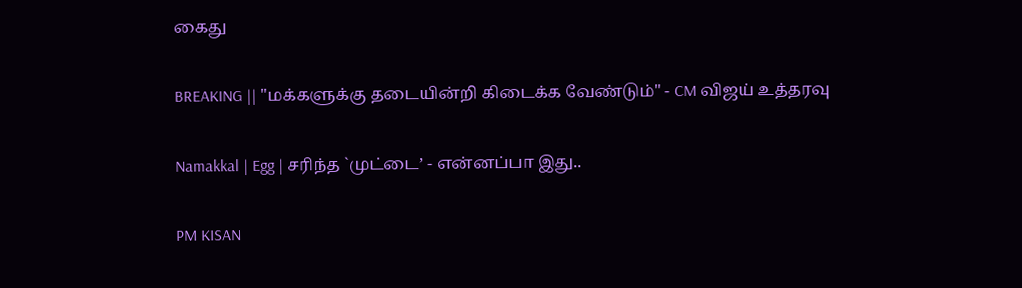கைது

BREAKING || "மக்களுக்கு தடையின்றி கிடைக்க வேண்டும்" - CM விஜய் உத்தரவு

Namakkal | Egg | சரிந்த `முட்டை’ - என்னப்பா இது..

PM KISAN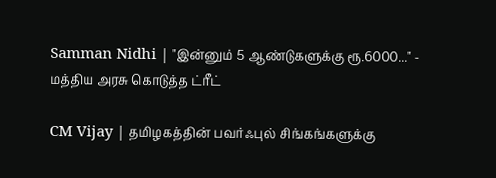Samman Nidhi | "இன்னும் 5 ஆண்டுகளுக்கு ரூ.6000..." - மத்திய அரசு கொடுத்த ட்ரீட்

CM Vijay | தமிழகத்தின் பவர்ஃபுல் சிங்கங்களுக்கு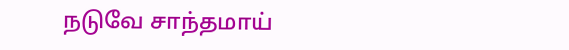நடுவே சாந்தமாய்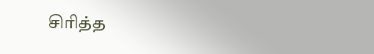சிரித்த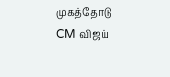முகத்தோடு CM விஜய்